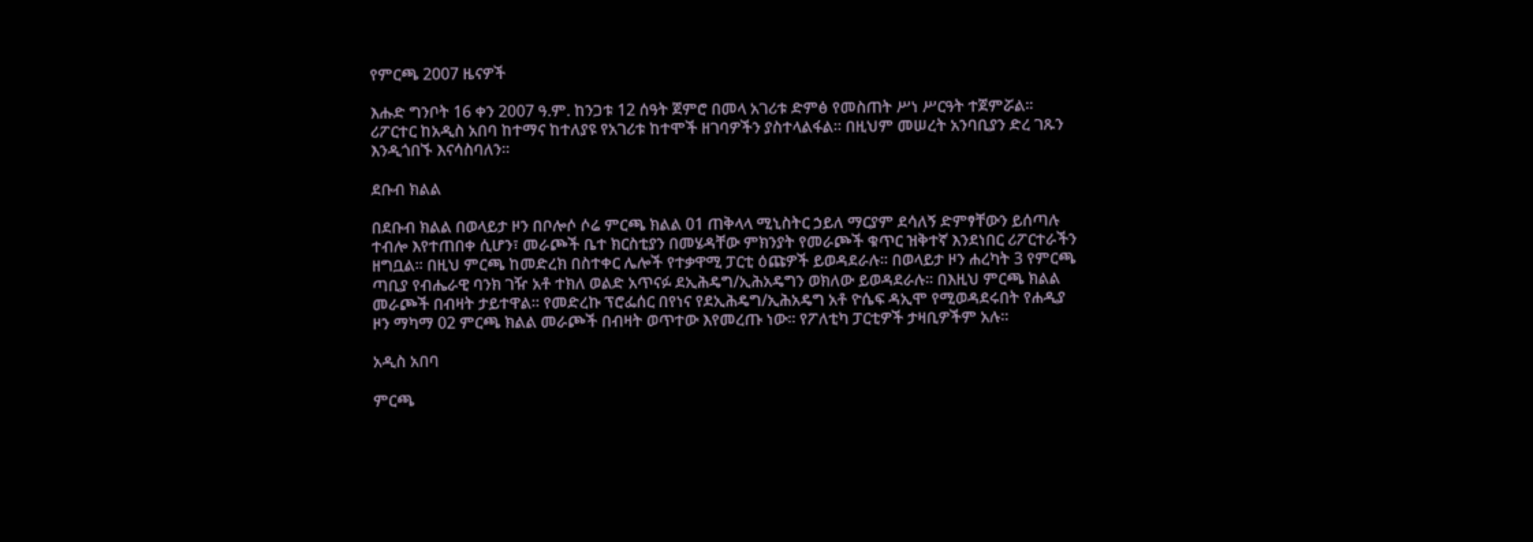የምርጫ 2007 ዜናዎች

እሑድ ግንቦት 16 ቀን 2007 ዓ.ም. ከንጋቱ 12 ሰዓት ጀምሮ በመላ አገሪቱ ድምፅ የመስጠት ሥነ ሥርዓት ተጀምሯል፡፡ ሪፖርተር ከአዲስ አበባ ከተማና ከተለያዩ የአገሪቱ ከተሞች ዘገባዎችን ያስተላልፋል፡፡ በዚህም መሠረት አንባቢያን ድረ ገጹን እንዲጎበኙ እናሳስባለን፡፡

ደቡብ ክልል

በደቡብ ክልል በወላይታ ዞን በቦሎሶ ሶሬ ምርጫ ክልል 01 ጠቅላላ ሚኒስትር ኃይለ ማርያም ደሳለኝ ድምፃቸውን ይሰጣሉ ተብሎ እየተጠበቀ ሲሆን፣ መራጮች ቤተ ክርስቲያን በመሄዳቸው ምክንያት የመራጮች ቁጥር ዝቅተኛ እንደነበር ሪፖርተራችን ዘግቧል፡፡ በዚህ ምርጫ ከመድረክ በስተቀር ሌሎች የተቃዋሚ ፓርቲ ዕጩዎች ይወዳደራሉ፡፡ በወላይታ ዞን ሐረካት 3 የምርጫ ጣቢያ የብሔራዊ ባንክ ገዥ አቶ ተክለ ወልድ አጥናፉ ደኢሕዴግ/ኢሕአዴግን ወክለው ይወዳደራሉ፡፡ በእዚህ ምርጫ ክልል መራጮች በብዛት ታይተዋል፡፡ የመድረኩ ፕሮፌሰር በየነና የደኢሕዴግ/ኢሕአዴግ አቶ ዮሴፍ ዳኢሞ የሚወዳደሩበት የሐዲያ ዞን ማካማ 02 ምርጫ ክልል መራጮች በብዛት ወጥተው እየመረጡ ነው፡፡ የፖለቲካ ፓርቲዎች ታዛቢዎችም አሉ፡፡

አዲስ አበባ

ምርጫ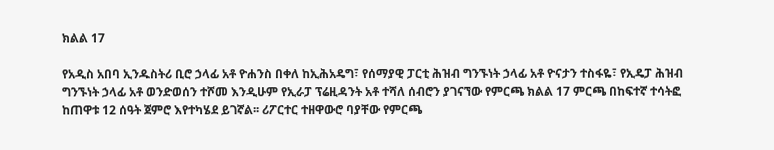ክልል 17

የአዲስ አበባ ኢንዱስትሪ ቢሮ ኃላፊ አቶ ዮሐንስ በቀለ ከኢሕአዴግ፣ የሰማያዊ ፓርቲ ሕዝብ ግንኙነት ኃላፊ አቶ ዮናታን ተስፋዬ፣ የኢዴፓ ሕዝብ ግንኙነት ኃላፊ አቶ ወንድወሰን ተሾመ እንዲሁም የኢራፓ ፕሬዚዳንት አቶ ተሻለ ሰብሮን ያገናኘው የምርጫ ክልል 17 ምርጫ በከፍተኛ ተሳትፎ ከጠዋቱ 12 ሰዓት ጀምሮ እየተካሄደ ይገኛል፡፡ ሪፖርተር ተዘዋውሮ ባያቸው የምርጫ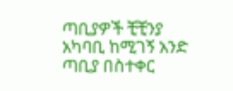ጣቢያዎች ቺቺንያ አካባቢ ከሚገኝ አንድ ጣቢያ በስተቀር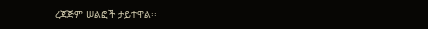ረጃጅም ሠልፎች ታይተዋል፡፡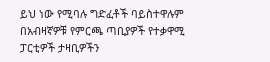ይህ ነው የሚባሉ ግድፈቶች ባይስተዋሉም በአብዛኛዎቹ የምርጫ ጣቢያዎች የተቃዋሚ ፓርቲዎች ታዛቢዎችን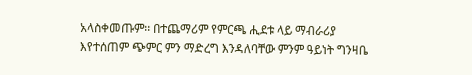አላስቀመጡም፡፡ በተጨማሪም የምርጫ ሒደቱ ላይ ማብራሪያ እየተሰጠም ጭምር ምን ማድረግ እንዳለባቸው ምንም ዓይነት ግንዛቤ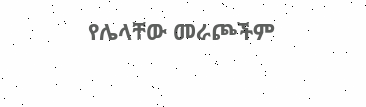የሌላቸው መራጮችም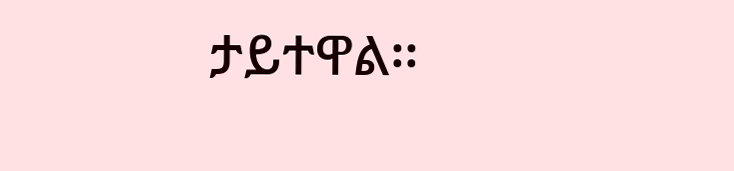ታይተዋል፡፡